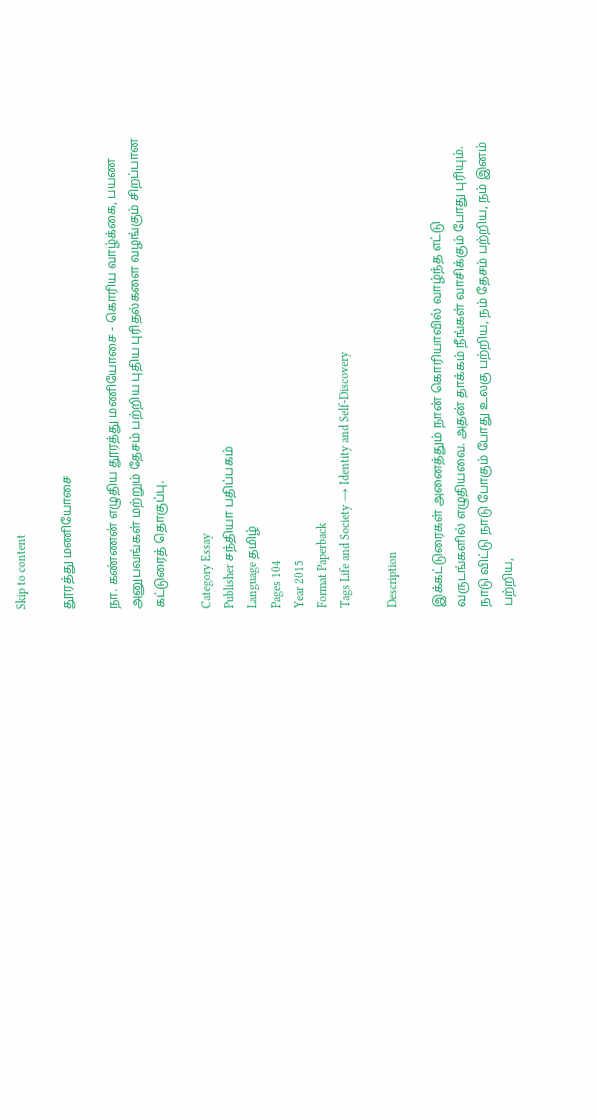Skip to content

தூரத்து மணியோசை

நா. கண்ணன் எழுதிய தூரத்து மணியோசை - கொரிய வாழ்க்கை, பயண அனுபவங்கள் மற்றும் தேசம் பற்றிய புதிய புரிதல்களை வழங்கும் சிறப்பான கட்டுரைத் தொகுப்பு.

Category Essay
Publisher சந்தியா பதிப்பகம்
Language தமிழ்
Pages 104
Year 2015
Format Paperback
Tags Life and Society → Identity and Self-Discovery

Description

இக்கட்டுரைகள் அனைத்தும் நான் கொரியாவில் வாழ்ந்த எட்டு வருடங்களில் எழுதியவை. அதன் தாக்கம் நீங்கள் வாசிக்கும் போது புரியும். நாடு விட்டு நாடு போகும் போது உலகு பற்றிய, நம் தேசம் பற்றிய, நம் இனம் பற்றிய,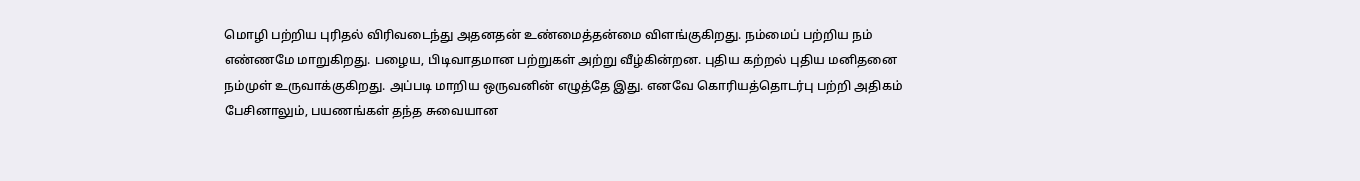மொழி பற்றிய புரிதல் விரிவடைந்து அதனதன் உண்மைத்தன்மை விளங்குகிறது. நம்மைப் பற்றிய நம் எண்ணமே மாறுகிறது. பழைய, பிடிவாதமான பற்றுகள் அற்று வீழ்கின்றன. புதிய கற்றல் புதிய மனிதனை நம்முள் உருவாக்குகிறது. அப்படி மாறிய ஒருவனின் எழுத்தே இது. எனவே கொரியத்தொடர்பு பற்றி அதிகம் பேசினாலும், பயணங்கள் தந்த சுவையான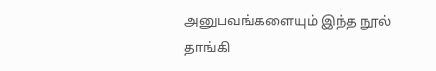அனுபவங்களையும் இந்த நூல் தாங்கி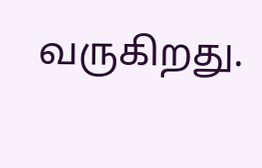வருகிறது.